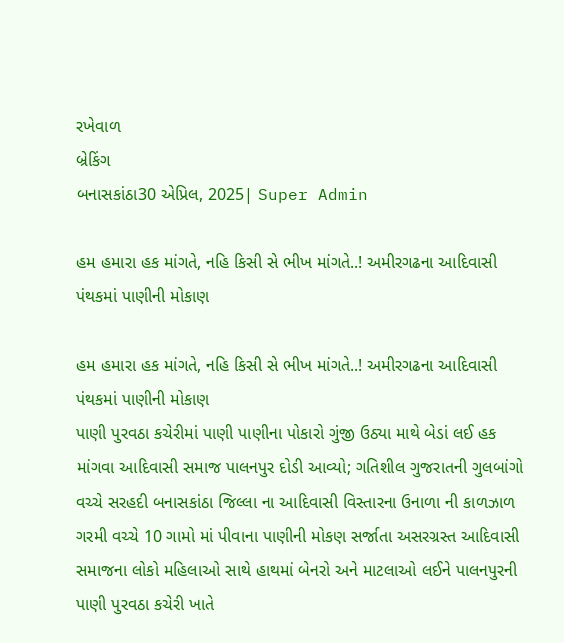રખેવાળ
બ્રેકિંગ
બનાસકાંઠા30 એપ્રિલ, 2025| Super Admin

હમ હમારા હક માંગતે, નહિ કિસી સે ભીખ માંગતે..! અમીરગઢના આદિવાસી પંથકમાં પાણીની મોકાણ

હમ હમારા હક માંગતે, નહિ કિસી સે ભીખ માંગતે..! અમીરગઢના આદિવાસી પંથકમાં પાણીની મોકાણ
પાણી પુરવઠા કચેરીમાં પાણી પાણીના પોકારો ગુંજી ઉઠ્યા માથે બેડાં લઈ હક માંગવા આદિવાસી સમાજ પાલનપુર દોડી આવ્યો; ગતિશીલ ગુજરાતની ગુલબાંગો વચ્ચે સરહદી બનાસકાંઠા જિલ્લા ના આદિવાસી વિસ્તારના ઉનાળા ની કાળઝાળ ગરમી વચ્ચે 10 ગામો માં પીવાના પાણીની મોકણ સર્જાતા અસરગ્રસ્ત આદિવાસી સમાજના લોકો મહિલાઓ સાથે હાથમાં બેનરો અને માટલાઓ લઈને પાલનપુરની પાણી પુરવઠા કચેરી ખાતે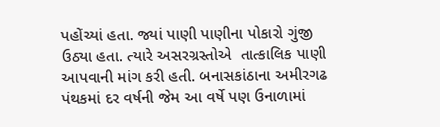પહોંચ્યાં હતા. જ્યાં પાણી પાણીના પોકારો ગુંજી ઉઠ્યા હતા. ત્યારે અસરગ્રસ્તોએ  તાત્કાલિક પાણી આપવાની માંગ કરી હતી. બનાસકાંઠાના અમીરગઢ પંથકમાં દર વર્ષની જેમ આ વર્ષે પણ ઉનાળામાં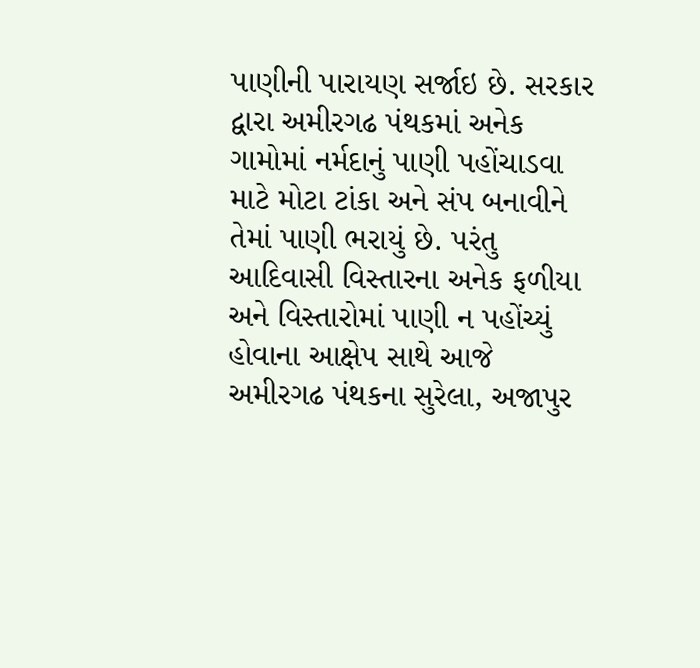પાણીની પારાયણ સર્જાઇ છે. સરકાર દ્વારા અમીરગઢ પંથકમાં અનેક ગામોમાં નર્મદાનું પાણી પહોંચાડવા માટે મોટા ટાંકા અને સંપ બનાવીને તેમાં પાણી ભરાયું છે. પરંતુ આદિવાસી વિસ્તારના અનેક ફળીયા અને વિસ્તારોમાં પાણી ન પહોંચ્યું હોવાના આક્ષેપ સાથે આજે અમીરગઢ પંથકના સુરેલા, અજાપુર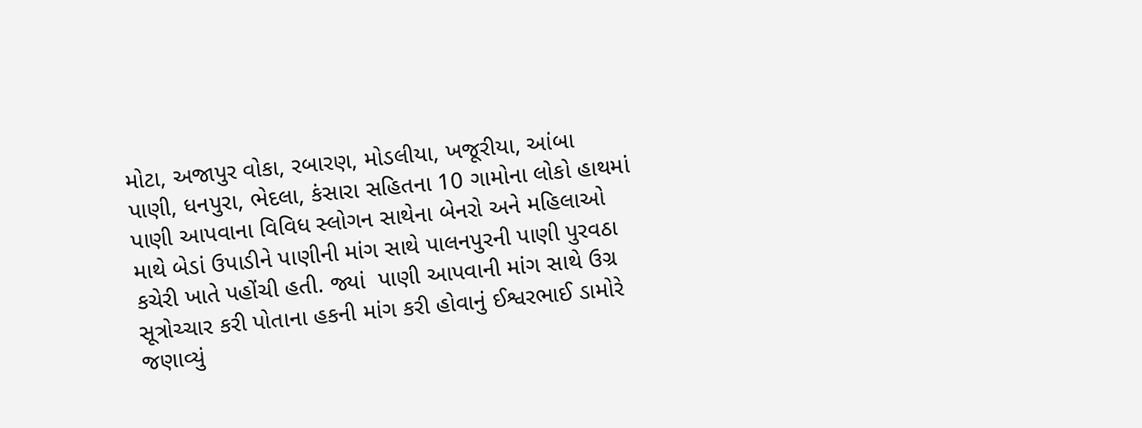મોટા, અજાપુર વોકા, રબારણ, મોડલીયા, ખજૂરીયા, આંબા પાણી, ધનપુરા, ભેદલા, કંસારા સહિતના 10 ગામોના લોકો હાથમાં પાણી આપવાના વિવિધ સ્લોગન સાથેના બેનરો અને મહિલાઓ માથે બેડાં ઉપાડીને પાણીની માંગ સાથે પાલનપુરની પાણી પુરવઠા કચેરી ખાતે પહોંચી હતી. જ્યાં  પાણી આપવાની માંગ સાથે ઉગ્ર સૂત્રોચ્ચાર કરી પોતાના હકની માંગ કરી હોવાનું ઈશ્વરભાઈ ડામોરે જણાવ્યું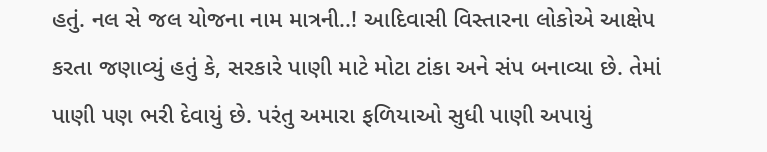હતું. નલ સે જલ યોજના નામ માત્રની..! આદિવાસી વિસ્તારના લોકોએ આક્ષેપ કરતા જણાવ્યું હતું કે, સરકારે પાણી માટે મોટા ટાંકા અને સંપ બનાવ્યા છે. તેમાં પાણી પણ ભરી દેવાયું છે. પરંતુ અમારા ફળિયાઓ સુધી પાણી અપાયું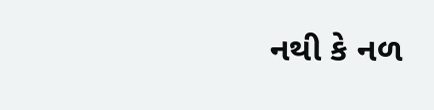નથી કે નળ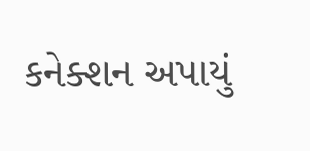કનેક્શન અપાયું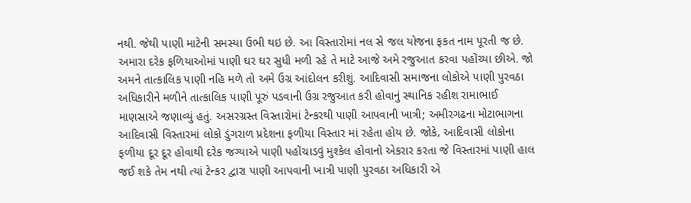નથી. જેથી પાણી માટેની સમસ્યા ઉભી થઇ છે. આ વિસ્તારોમાં નલ સે જલ યોજના ફકત નામ પૂરતી જ છે. અમારા દરેક ફળિયાઓમાં પાણી ઘર ઘર સુધી મળી રહે તે માટે આજે અમે રજુઆત કરવા પહોંચ્યા છીએ. જો અમને તાત્કાલિક પાણી નહિ મળે તો અમે ઉગ્ર આંદોલન કરીશું. આદિવાસી સમાજના લોકોએ પાણી પુરવઠા અધિકારીને મળીને તાત્કાલિક પાણી પૂરું પડવાની ઉગ્ર રજુઆત કરી હોવાનું સ્થાનિક રહીશ રામાભાઈ માણસાએ જણાવ્યું હતું. અસરગ્રસ્ત વિસ્તારોમાં ટેન્કરથી પાણી આપવાની ખાત્રી; અમીરગઢના મોટાભાગના આદિવાસી વિસ્તારમાં લોકો ડુંગરાળ પ્રદેશના ફળીયા વિસ્તાર માં રહેતા હોય છે. જોકે, આદિવાસી લોકોના ફળીયા દૂર દૂર હોવાથી દરેક જગ્યાએ પાણી પહોંચાડવું મુશ્કેલ હોવાનો એકરાર કરતા જે વિસ્તારમાં પાણી હાલ જઈ શકે તેમ નથી ત્યાં ટેન્કર દ્વારા પાણી આપવાની ખાત્રી પાણી પુરવઠા અધિકારી એ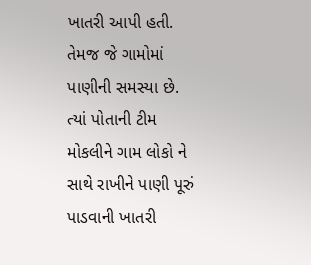ખાતરી આપી હતી. તેમજ જે ગામોમાં પાણીની સમસ્યા છે. ત્યાં પોતાની ટીમ મોકલીને ગામ લોકો ને સાથે રાખીને પાણી પૂરું પાડવાની ખાતરી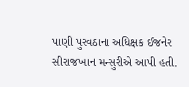પાણી પુરવઠાના અધિક્ષક ઈજનેર સીરાજખાન મન્સુરીએ આપી હતી.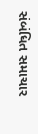સંબંધિત સમાચાર